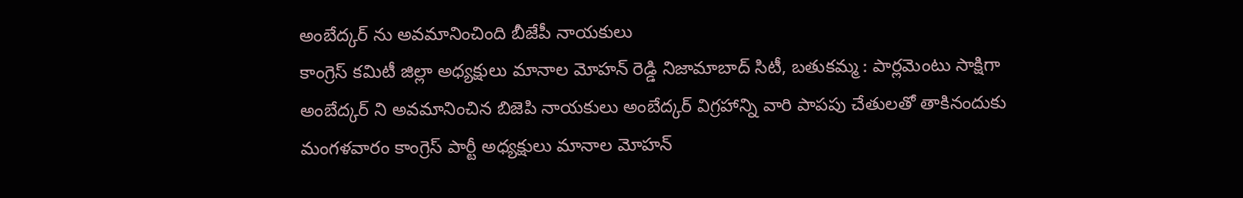అంబేద్కర్ ను అవమానించింది బీజేపీ నాయకులు
కాంగ్రెస్ కమిటీ జిల్లా అధ్యక్షులు మానాల మోహన్ రెడ్డి నిజామాబాద్ సిటీ, బతుకమ్మ : పార్లమెంటు సాక్షిగా అంబేద్కర్ ని అవమానించిన బిజెపి నాయకులు అంబేద్కర్ విగ్రహాన్ని వారి పాపపు చేతులతో తాకినందుకు మంగళవారం కాంగ్రెస్ పార్టీ అధ్యక్షులు మానాల మోహన్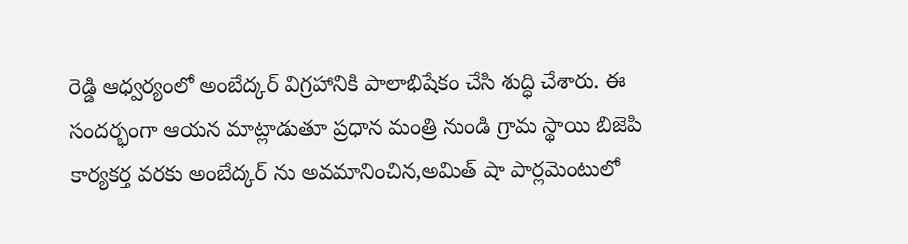రెడ్డి ఆధ్వర్యంలో అంబేద్కర్ విగ్రహానికి పాలాభిషేకం చేసి శుద్ధి చేశారు. ఈ సందర్భంగా ఆయన మాట్లాడుతూ ప్రధాన మంత్రి నుండి గ్రామ స్థాయి బిజెపి కార్యకర్త వరకు అంబేద్కర్ ను అవమానించిన,అమిత్ షా పార్లమెంటులో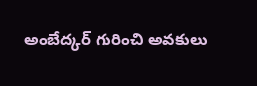అంబేద్కర్ గురించి అవకులు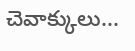చెవాక్కులు...